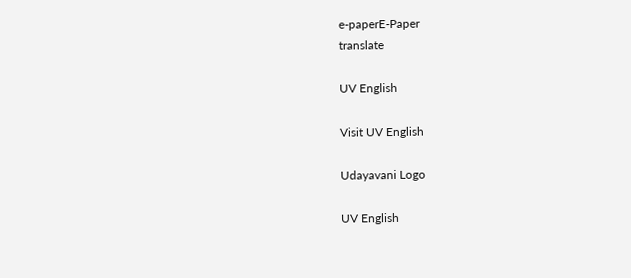e-paperE-Paper
translate

UV English

Visit UV English

Udayavani Logo

UV English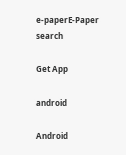e-paperE-Paper
search

Get App

android

Android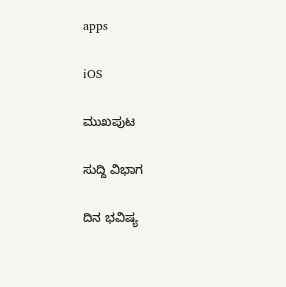apps

iOS

ಮುಖಪುಟ

ಸುದ್ದಿ ವಿಭಾಗ

ದಿನ ಭವಿಷ್ಯ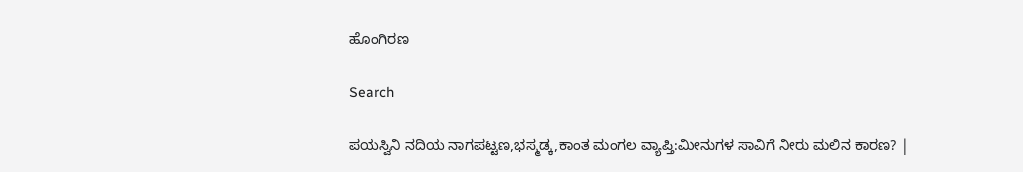ಹೊಂಗಿರಣ

Search

ಪಯಸ್ವಿನಿ ನದಿಯ ನಾಗಪಟ್ಟಣ,ಭಸ್ಮಡ್ಕ,ಕಾಂತ ಮಂಗಲ ವ್ಯಾಪ್ತಿ:ಮೀನುಗಳ ಸಾವಿಗೆ ನೀರು ಮಲಿನ ಕಾರಣ? |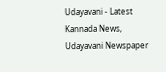Udayavani - Latest Kannada News, Udayavani Newspaper